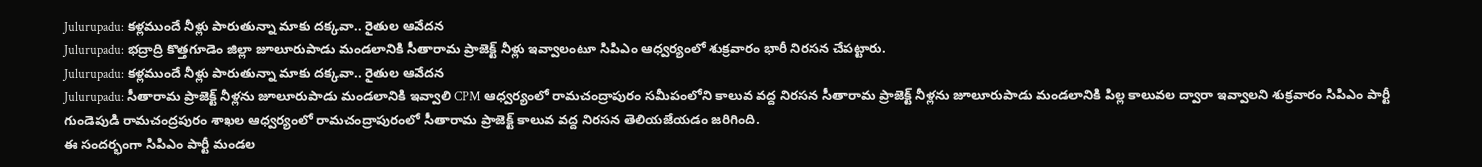Julurupadu: కళ్లముందే నీళ్లు పారుతున్నా మాకు దక్కవా.. రైతుల ఆవేదన
Julurupadu: భద్రాద్రి కొత్తగూడెం జిల్లా జూలూరుపాడు మండలానికి సీతారామ ప్రాజెక్ట్ నీళ్లు ఇవ్వాలంటూ సిపిఎం ఆధ్వర్యంలో శుక్రవారం భారీ నిరసన చేపట్టారు.
Julurupadu: కళ్లముందే నీళ్లు పారుతున్నా మాకు దక్కవా.. రైతుల ఆవేదన
Julurupadu: సీతారామ ప్రాజెక్ట్ నీళ్లను జూలూరుపాడు మండలానికి ఇవ్వాలి CPM ఆధ్వర్యంలో రామచంద్రాపురం సమీపంలోని కాలువ వద్ద నిరసన సీతారామ ప్రాజెక్ట్ నీళ్లను జూలూరుపాడు మండలానికి పిల్ల కాలువల ద్వారా ఇవ్వాలని శుక్రవారం సిపిఎం పార్టీ గుండెపుడి రామచంద్రపురం శాఖల ఆధ్వర్యంలో రామచంద్రాపురంలో సీతారామ ప్రాజెక్ట్ కాలువ వద్ద నిరసన తెలియజేయడం జరిగింది.
ఈ సందర్భంగా సిపిఎం పార్టీ మండల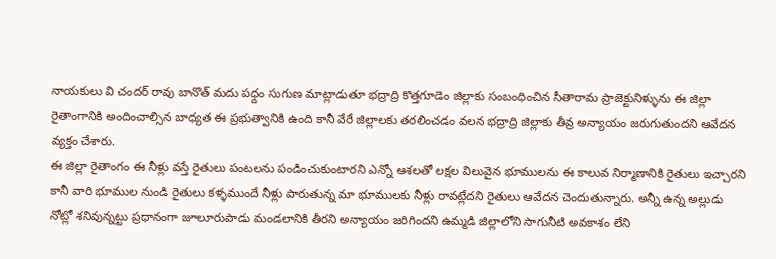నాయకులు వి చందర్ రావు బానొత్ మదు పధ్దం సుగుణ మాట్లాడుతూ భద్రాద్రి కొత్తగూడెం జిల్లాకు సంబంధించిన సీతారామ ప్రాజెక్టునిళ్ళును ఈ జిల్లా రైతాంగానికి అందించాల్సిన బాధ్యత ఈ ప్రభుత్వానికి ఉంది కానీ వేరే జిల్లాలకు తరలించడం వలన భద్రాద్రి జిల్లాకు తీవ్ర అన్యాయం జరుగుతుందని ఆవేదన వ్యక్తం చేశారు.
ఈ జిల్లా రైతాంగం ఈ నీళ్లు వస్తే రైతులు పంటలను పండించుకుంటారని ఎన్నో ఆశలతో లక్షల విలువైన భూములను ఈ కాలువ నిర్మాణానికి రైతులు ఇచ్చారని కానీ వారి భూముల నుండి రైతులు కళ్ళముందే నీళ్లు పారుతున్న మా భూములకు నీళ్లు రావట్లేదని రైతులు ఆవేదన చెందుతున్నారు. అన్నీ ఉన్న అల్లుడు నోట్లో శనివున్నట్టు ప్రధానంగా జూలూరుపాడు మండలానికి తీరని అన్యాయం జరిగిందని ఉమ్మడి జిల్లాలోని సాగునీటి అవకాశం లేని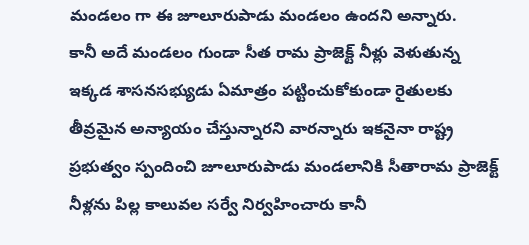మండలం గా ఈ జూలూరుపాడు మండలం ఉందని అన్నారు.
కానీ అదే మండలం గుండా సీత రామ ప్రాజెక్ట్ నీళ్లు వెళుతున్న ఇక్కడ శాసనసభ్యుడు ఏమాత్రం పట్టించుకోకుండా రైతులకు తీవ్రమైన అన్యాయం చేస్తున్నారని వారన్నారు ఇకనైనా రాష్ట్ర ప్రభుత్వం స్పందించి జూలూరుపాడు మండలానికి సీతారామ ప్రాజెక్ట్ నీళ్లను పిల్ల కాలువల సర్వే నిర్వహించారు కానీ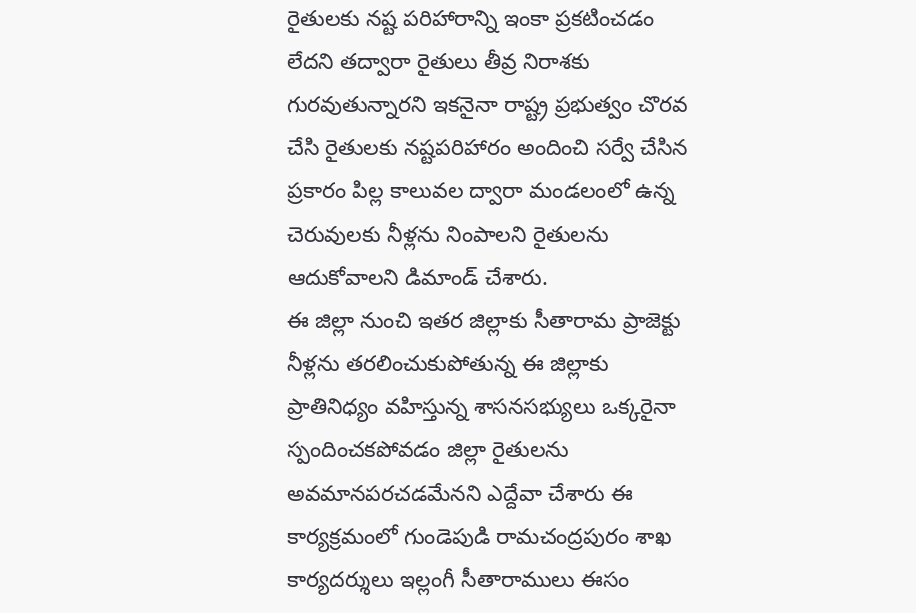రైతులకు నష్ట పరిహారాన్ని ఇంకా ప్రకటించడం లేదని తద్వారా రైతులు తీవ్ర నిరాశకు గురవుతున్నారని ఇకనైనా రాష్ట్ర ప్రభుత్వం చొరవ చేసి రైతులకు నష్టపరిహారం అందించి సర్వే చేసిన ప్రకారం పిల్ల కాలువల ద్వారా మండలంలో ఉన్న చెరువులకు నీళ్లను నింపాలని రైతులను ఆదుకోవాలని డిమాండ్ చేశారు.
ఈ జిల్లా నుంచి ఇతర జిల్లాకు సీతారామ ప్రాజెక్టు నీళ్లను తరలించుకుపోతున్న ఈ జిల్లాకు ప్రాతినిధ్యం వహిస్తున్న శాసనసభ్యులు ఒక్కరైనా స్పందించకపోవడం జిల్లా రైతులను అవమానపరచడమేనని ఎద్దేవా చేశారు ఈ కార్యక్రమంలో గుండెపుడి రామచంద్రపురం శాఖ కార్యదర్శులు ఇల్లంగీ సీతారాములు ఈసం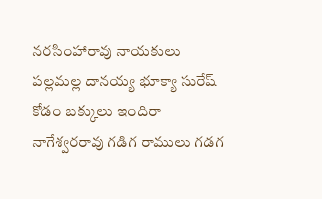నరసింహారావు నాయకులు పల్లమల్ల దానయ్య భూక్యా సురేష్ కోడం బక్కులు ఇందిరా నాగేశ్వరరావు గడిగ రాములు గడగ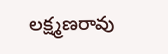లక్ష్మణరావు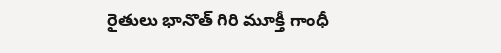రైతులు భానొత్ గిరి మూక్తీ గాంధీ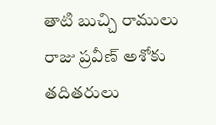తాటి బుచ్చి రాములు రాజు ప్రవీణ్ అశోకు తదితరులు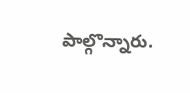పాల్గొన్నారు.